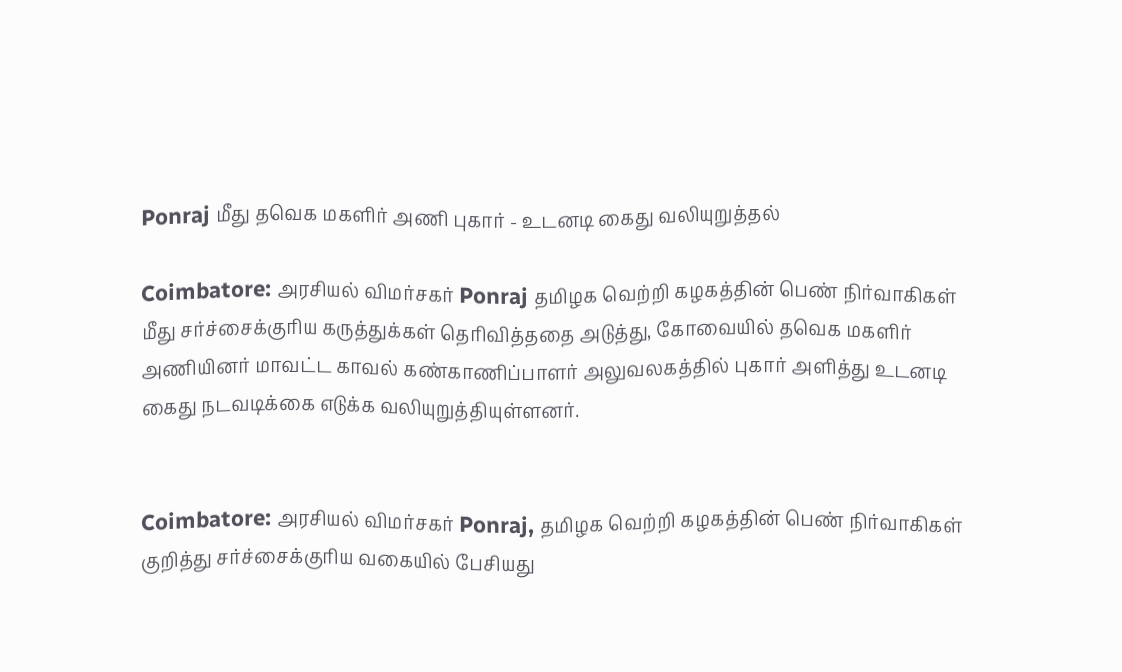Ponraj மீது தவெக மகளிர் அணி புகார் - உடனடி கைது வலியுறுத்தல்

Coimbatore: அரசியல் விமர்சகர் Ponraj தமிழக வெற்றி கழகத்தின் பெண் நிர்வாகிகள் மீது சர்ச்சைக்குரிய கருத்துக்கள் தெரிவித்ததை அடுத்து, கோவையில் தவெக மகளிர் அணியினர் மாவட்ட காவல் கண்காணிப்பாளர் அலுவலகத்தில் புகார் அளித்து உடனடி கைது நடவடிக்கை எடுக்க வலியுறுத்தியுள்ளனர்.


Coimbatore: அரசியல் விமர்சகர் Ponraj, தமிழக வெற்றி கழகத்தின் பெண் நிர்வாகிகள் குறித்து சர்ச்சைக்குரிய வகையில் பேசியது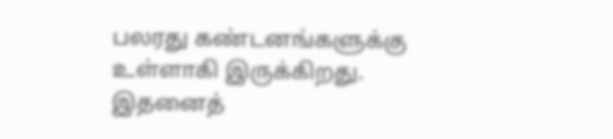பலரது கண்டனங்களுக்கு உள்ளாகி இருக்கிறது. இதனைத்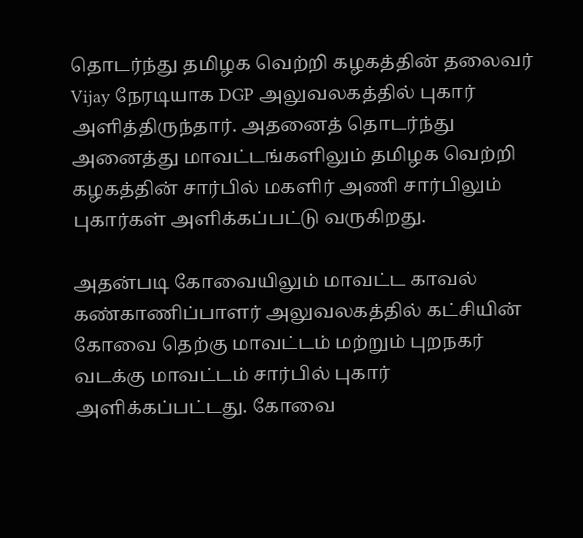தொடர்ந்து தமிழக வெற்றி கழகத்தின் தலைவர் Vijay நேரடியாக DGP அலுவலகத்தில் புகார் அளித்திருந்தார். அதனைத் தொடர்ந்து அனைத்து மாவட்டங்களிலும் தமிழக வெற்றி கழகத்தின் சார்பில் மகளிர் அணி சார்பிலும் புகார்கள் அளிக்கப்பட்டு வருகிறது.

அதன்படி கோவையிலும் மாவட்ட காவல் கண்காணிப்பாளர் அலுவலகத்தில் கட்சியின் கோவை தெற்கு மாவட்டம் மற்றும் புறநகர் வடக்கு மாவட்டம் சார்பில் புகார் அளிக்கப்பட்டது. கோவை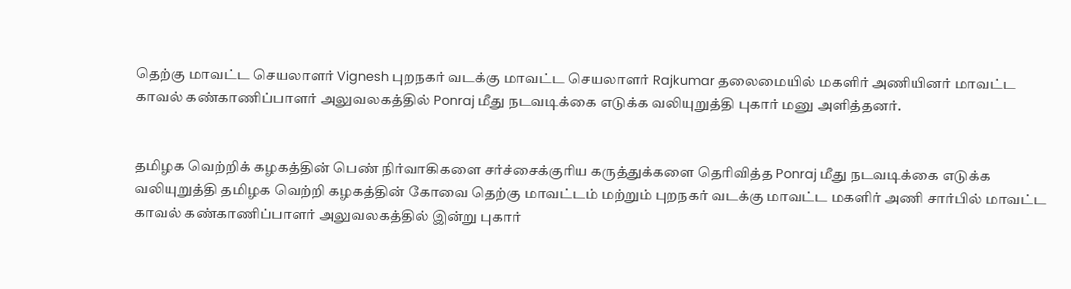தெற்கு மாவட்ட செயலாளர் Vignesh புறநகர் வடக்கு மாவட்ட செயலாளர் Rajkumar தலைமையில் மகளிர் அணியினர் மாவட்ட காவல் கண்காணிப்பாளர் அலுவலகத்தில் Ponraj மீது நடவடிக்கை எடுக்க வலியுறுத்தி புகார் மனு அளித்தனர்.


தமிழக வெற்றிக் கழகத்தின் பெண் நிர்வாகிகளை சர்ச்சைக்குரிய கருத்துக்களை தெரிவித்த Ponraj மீது நடவடிக்கை எடுக்க வலியுறுத்தி தமிழக வெற்றி கழகத்தின் கோவை தெற்கு மாவட்டம் மற்றும் புறநகர் வடக்கு மாவட்ட மகளிர் அணி சார்பில் மாவட்ட காவல் கண்காணிப்பாளர் அலுவலகத்தில் இன்று புகார்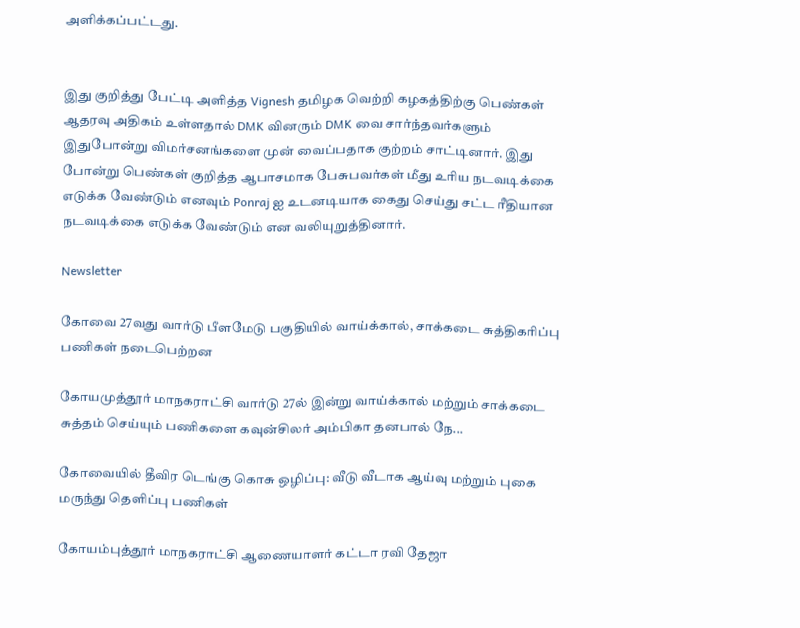அளிக்கப்பட்டது.


இது குறித்து பேட்டி அளித்த Vignesh தமிழக வெற்றி கழகத்திற்கு பெண்கள் ஆதரவு அதிகம் உள்ளதால் DMK வினரும் DMK வை சார்ந்தவர்களும் இதுபோன்று விமர்சனங்களை முன் வைப்பதாக குற்றம் சாட்டினார். இது போன்று பெண்கள் குறித்த ஆபாசமாக பேசுபவர்கள் மீது உரிய நடவடிக்கை எடுக்க வேண்டும் எனவும் Ponraj ஐ உடனடியாக கைது செய்து சட்ட ரீதியான நடவடிக்கை எடுக்க வேண்டும் என வலியுறுத்தினார்.

Newsletter

கோவை 27வது வார்டு பீளமேடு பகுதியில் வாய்க்கால், சாக்கடை சுத்திகரிப்பு பணிகள் நடைபெற்றன

கோயமுத்தூர் மாநகராட்சி வார்டு 27ல் இன்று வாய்க்கால் மற்றும் சாக்கடை சுத்தம் செய்யும் பணிகளை கவுன்சிலர் அம்பிகா தனபால் நே...

கோவையில் தீவிர டெங்கு கொசு ஒழிப்பு: வீடு வீடாக ஆய்வு மற்றும் புகை மருந்து தெளிப்பு பணிகள்

கோயம்புத்தூர் மாநகராட்சி ஆணையாளர் கட்டா ரவி தேஜா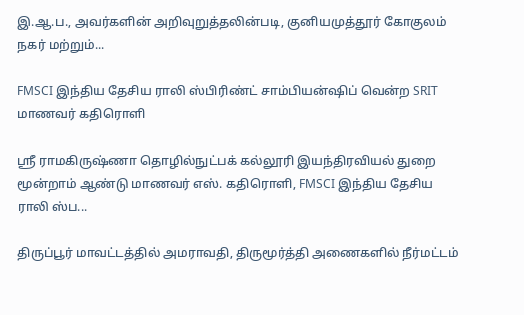இ.ஆ.ப., அவர்களின் அறிவுறுத்தலின்படி, குனியமுத்தூர் கோகுலம் நகர் மற்றும்...

FMSCI இந்திய தேசிய ராலி ஸ்பிரிண்ட் சாம்பியன்ஷிப் வென்ற SRIT மாணவர் கதிரொளி

ஸ்ரீ ராமகிருஷ்ணா தொழில்நுட்பக் கல்லூரி இயந்திரவியல் துறை மூன்றாம் ஆண்டு மாணவர் எஸ். கதிரொளி, FMSCI இந்திய தேசிய ராலி ஸ்ப...

திருப்பூர் மாவட்டத்தில் அமராவதி, திருமூர்த்தி அணைகளில் நீர்மட்டம்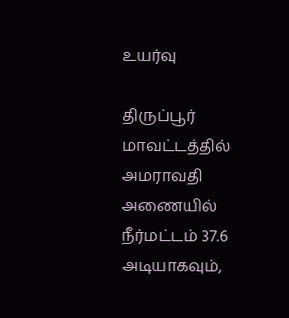உயர்வு

திருப்பூர் மாவட்டத்தில் அமராவதி அணையில் நீர்மட்டம் 37.6 அடியாகவும்,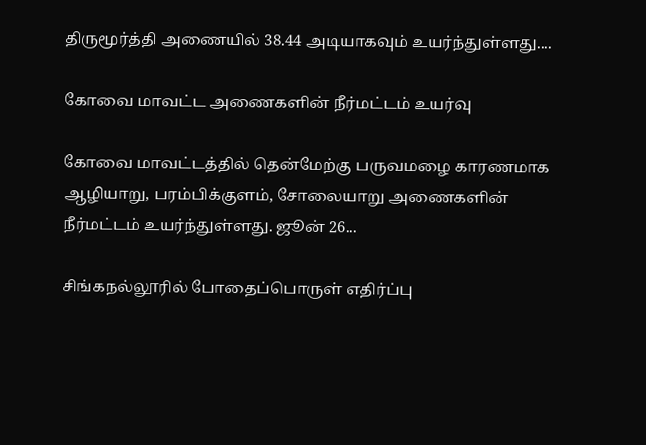திருமூர்த்தி அணையில் 38.44 அடியாகவும் உயர்ந்துள்ளது....

கோவை மாவட்ட அணைகளின் நீர்மட்டம் உயர்வு

கோவை மாவட்டத்தில் தென்மேற்கு பருவமழை காரணமாக ஆழியாறு, பரம்பிக்குளம், சோலையாறு அணைகளின் நீர்மட்டம் உயர்ந்துள்ளது. ஜூன் 26...

சிங்கநல்லூரில் போதைப்பொருள் எதிர்ப்பு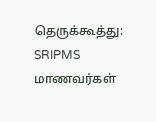தெருக்கூத்து: SRIPMS மாணவர்கள்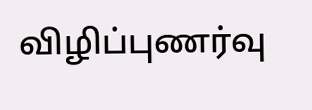விழிப்புணர்வு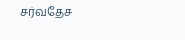சர்வதேச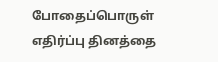போதைப்பொருள் எதிர்ப்பு தினத்தை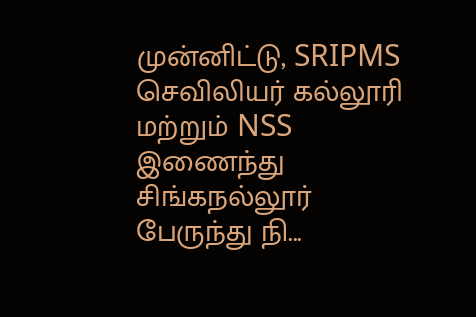முன்னிட்டு, SRIPMS செவிலியர் கல்லூரி மற்றும் NSS இணைந்து சிங்கநல்லூர் பேருந்து நி...